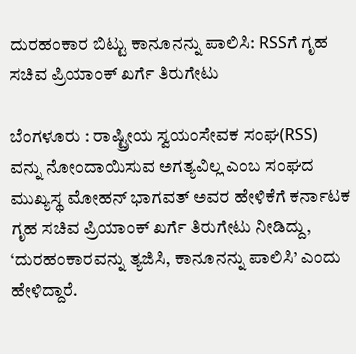ದುರಹಂಕಾರ ಬಿಟ್ಟು ಕಾನೂನನ್ನು ಪಾಲಿಸಿ: RSSಗೆ ಗೃಹ ಸಚಿವ ಪ್ರಿಯಾಂಕ್ ಖರ್ಗೆ ತಿರುಗೇಟು

ಬೆಂಗಳೂರು : ರಾಷ್ಟ್ರೀಯ ಸ್ವಯಂಸೇವಕ ಸಂಘ(RSS) ವನ್ನು ನೋಂದಾಯಿಸುವ ಅಗತ್ಯವಿಲ್ಲ ಎಂಬ ಸಂಘದ ಮುಖ್ಯಸ್ಥ ಮೋಹನ್ ಭಾಗವತ್ ಅವರ ಹೇಳಿಕೆಗೆ ಕರ್ನಾಟಕ ಗೃಹ ಸಚಿವ ಪ್ರಿಯಾಂಕ್ ಖರ್ಗೆ ತಿರುಗೇಟು ನೀಡಿದ್ದು, ‘ದುರಹಂಕಾರವನ್ನು ತ್ಯಜಿಸಿ, ಕಾನೂನನ್ನು ಪಾಲಿಸಿ’ ಎಂದು ಹೇಳಿದ್ದಾರೆ.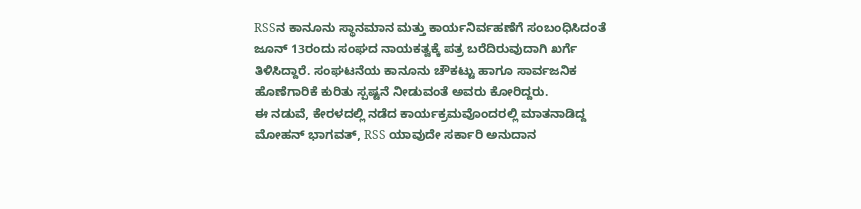RSSನ ಕಾನೂನು ಸ್ಥಾನಮಾನ ಮತ್ತು ಕಾರ್ಯನಿರ್ವಹಣೆಗೆ ಸಂಬಂಧಿಸಿದಂತೆ ಜೂನ್ 13ರಂದು ಸಂಘದ ನಾಯಕತ್ವಕ್ಕೆ ಪತ್ರ ಬರೆದಿರುವುದಾಗಿ ಖರ್ಗೆ ತಿಳಿಸಿದ್ದಾರೆ. ಸಂಘಟನೆಯ ಕಾನೂನು ಚೌಕಟ್ಟು ಹಾಗೂ ಸಾರ್ವಜನಿಕ ಹೊಣೆಗಾರಿಕೆ ಕುರಿತು ಸ್ಪಷ್ಟನೆ ನೀಡುವಂತೆ ಅವರು ಕೋರಿದ್ದರು.
ಈ ನಡುವೆ, ಕೇರಳದಲ್ಲಿ ನಡೆದ ಕಾರ್ಯಕ್ರಮವೊಂದರಲ್ಲಿ ಮಾತನಾಡಿದ್ದ ಮೋಹನ್ ಭಾಗವತ್, RSS ಯಾವುದೇ ಸರ್ಕಾರಿ ಅನುದಾನ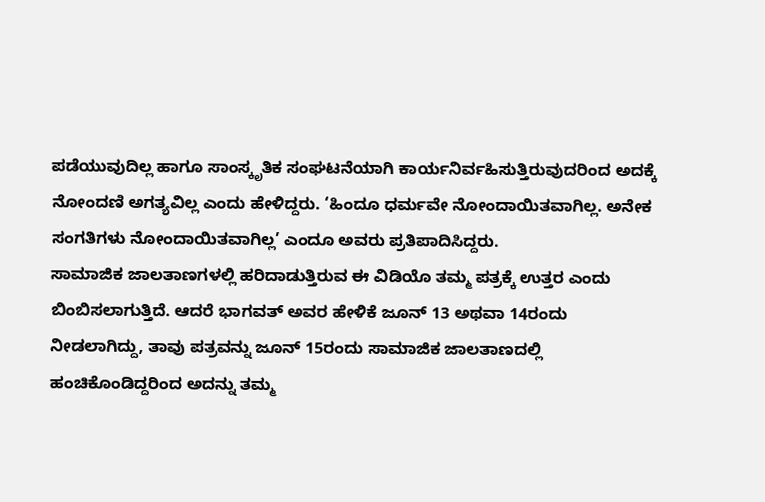ಪಡೆಯುವುದಿಲ್ಲ ಹಾಗೂ ಸಾಂಸ್ಕೃತಿಕ ಸಂಘಟನೆಯಾಗಿ ಕಾರ್ಯನಿರ್ವಹಿಸುತ್ತಿರುವುದರಿಂದ ಅದಕ್ಕೆ ನೋಂದಣಿ ಅಗತ್ಯವಿಲ್ಲ ಎಂದು ಹೇಳಿದ್ದರು. ‘ಹಿಂದೂ ಧರ್ಮವೇ ನೋಂದಾಯಿತವಾಗಿಲ್ಲ. ಅನೇಕ ಸಂಗತಿಗಳು ನೋಂದಾಯಿತವಾಗಿಲ್ಲ’ ಎಂದೂ ಅವರು ಪ್ರತಿಪಾದಿಸಿದ್ದರು.
ಸಾಮಾಜಿಕ ಜಾಲತಾಣಗಳಲ್ಲಿ ಹರಿದಾಡುತ್ತಿರುವ ಈ ವಿಡಿಯೊ ತಮ್ಮ ಪತ್ರಕ್ಕೆ ಉತ್ತರ ಎಂದು ಬಿಂಬಿಸಲಾಗುತ್ತಿದೆ. ಆದರೆ ಭಾಗವತ್ ಅವರ ಹೇಳಿಕೆ ಜೂನ್ 13 ಅಥವಾ 14ರಂದು ನೀಡಲಾಗಿದ್ದು, ತಾವು ಪತ್ರವನ್ನು ಜೂನ್ 15ರಂದು ಸಾಮಾಜಿಕ ಜಾಲತಾಣದಲ್ಲಿ ಹಂಚಿಕೊಂಡಿದ್ದರಿಂದ ಅದನ್ನು ತಮ್ಮ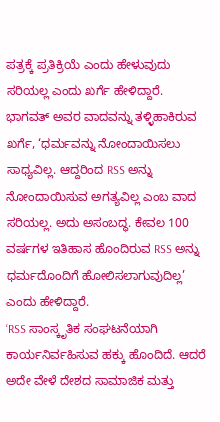ಪತ್ರಕ್ಕೆ ಪ್ರತಿಕ್ರಿಯೆ ಎಂದು ಹೇಳುವುದು ಸರಿಯಲ್ಲ ಎಂದು ಖರ್ಗೆ ಹೇಳಿದ್ದಾರೆ.
ಭಾಗವತ್ ಅವರ ವಾದವನ್ನು ತಳ್ಳಿಹಾಕಿರುವ ಖರ್ಗೆ, ‘ಧರ್ಮವನ್ನು ನೋಂದಾಯಿಸಲು ಸಾಧ್ಯವಿಲ್ಲ. ಆದ್ದರಿಂದ RSS ಅನ್ನು ನೋಂದಾಯಿಸುವ ಅಗತ್ಯವಿಲ್ಲ ಎಂಬ ವಾದ ಸರಿಯಲ್ಲ. ಅದು ಅಸಂಬದ್ಧ. ಕೇವಲ 100 ವರ್ಷಗಳ ಇತಿಹಾಸ ಹೊಂದಿರುವ RSS ಅನ್ನು ಧರ್ಮದೊಂದಿಗೆ ಹೋಲಿಸಲಾಗುವುದಿಲ್ಲ’ ಎಂದು ಹೇಳಿದ್ದಾರೆ.
‘RSS ಸಾಂಸ್ಕೃತಿಕ ಸಂಘಟನೆಯಾಗಿ ಕಾರ್ಯನಿರ್ವಹಿಸುವ ಹಕ್ಕು ಹೊಂದಿದೆ. ಆದರೆ ಅದೇ ವೇಳೆ ದೇಶದ ಸಾಮಾಜಿಕ ಮತ್ತು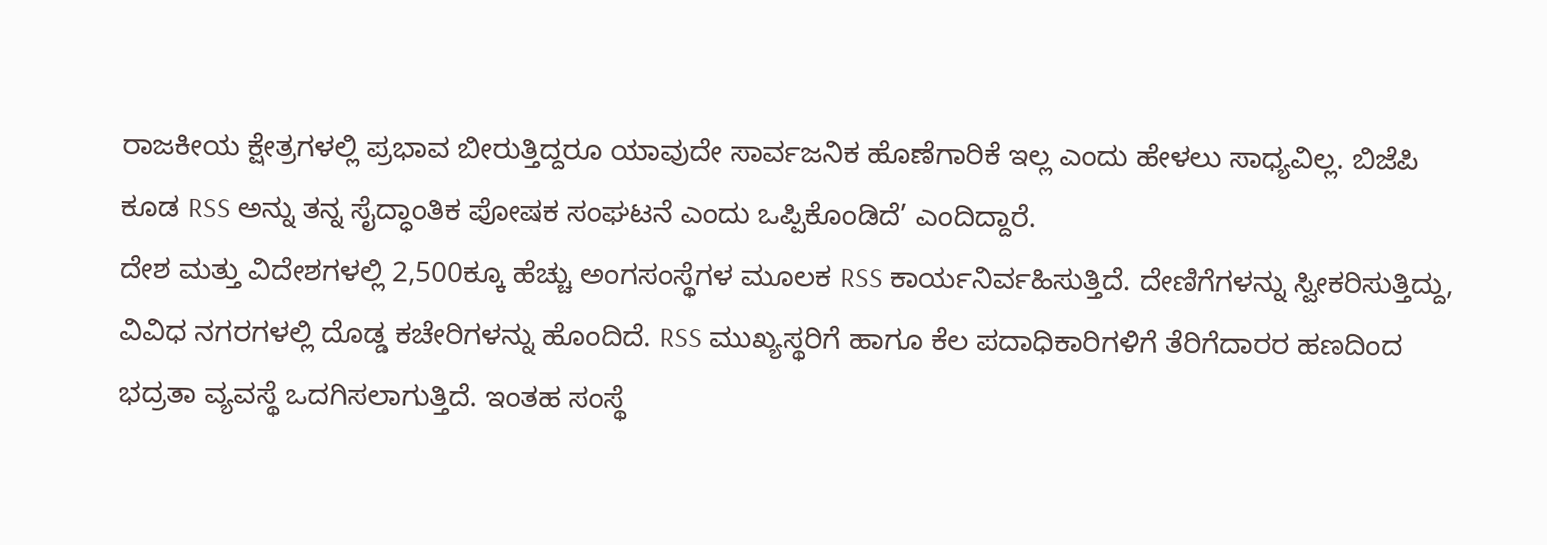ರಾಜಕೀಯ ಕ್ಷೇತ್ರಗಳಲ್ಲಿ ಪ್ರಭಾವ ಬೀರುತ್ತಿದ್ದರೂ ಯಾವುದೇ ಸಾರ್ವಜನಿಕ ಹೊಣೆಗಾರಿಕೆ ಇಲ್ಲ ಎಂದು ಹೇಳಲು ಸಾಧ್ಯವಿಲ್ಲ. ಬಿಜೆಪಿ ಕೂಡ RSS ಅನ್ನು ತನ್ನ ಸೈದ್ಧಾಂತಿಕ ಪೋಷಕ ಸಂಘಟನೆ ಎಂದು ಒಪ್ಪಿಕೊಂಡಿದೆ’ ಎಂದಿದ್ದಾರೆ.
ದೇಶ ಮತ್ತು ವಿದೇಶಗಳಲ್ಲಿ 2,500ಕ್ಕೂ ಹೆಚ್ಚು ಅಂಗಸಂಸ್ಥೆಗಳ ಮೂಲಕ RSS ಕಾರ್ಯನಿರ್ವಹಿಸುತ್ತಿದೆ. ದೇಣಿಗೆಗಳನ್ನು ಸ್ವೀಕರಿಸುತ್ತಿದ್ದು, ವಿವಿಧ ನಗರಗಳಲ್ಲಿ ದೊಡ್ಡ ಕಚೇರಿಗಳನ್ನು ಹೊಂದಿದೆ. RSS ಮುಖ್ಯಸ್ಥರಿಗೆ ಹಾಗೂ ಕೆಲ ಪದಾಧಿಕಾರಿಗಳಿಗೆ ತೆರಿಗೆದಾರರ ಹಣದಿಂದ ಭದ್ರತಾ ವ್ಯವಸ್ಥೆ ಒದಗಿಸಲಾಗುತ್ತಿದೆ. ಇಂತಹ ಸಂಸ್ಥೆ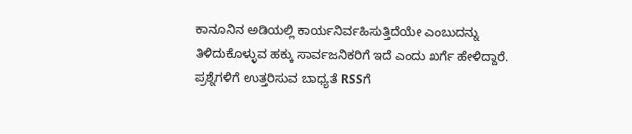ಕಾನೂನಿನ ಅಡಿಯಲ್ಲಿ ಕಾರ್ಯನಿರ್ವಹಿಸುತ್ತಿದೆಯೇ ಎಂಬುದನ್ನು ತಿಳಿದುಕೊಳ್ಳುವ ಹಕ್ಕು ಸಾರ್ವಜನಿಕರಿಗೆ ಇದೆ ಎಂದು ಖರ್ಗೆ ಹೇಳಿದ್ದಾರೆ.
ಪ್ರಶ್ನೆಗಳಿಗೆ ಉತ್ತರಿಸುವ ಬಾಧ್ಯತೆ RSSಗೆ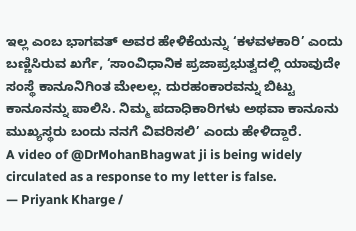ಇಲ್ಲ ಎಂಬ ಭಾಗವತ್ ಅವರ ಹೇಳಿಕೆಯನ್ನು ‘ಕಳವಳಕಾರಿ’ ಎಂದು ಬಣ್ಣಿಸಿರುವ ಖರ್ಗೆ, ‘ಸಾಂವಿಧಾನಿಕ ಪ್ರಜಾಪ್ರಭುತ್ವದಲ್ಲಿ ಯಾವುದೇ ಸಂಸ್ಥೆ ಕಾನೂನಿಗಿಂತ ಮೇಲಲ್ಲ. ದುರಹಂಕಾರವನ್ನು ಬಿಟ್ಟು ಕಾನೂನನ್ನು ಪಾಲಿಸಿ. ನಿಮ್ಮ ಪದಾಧಿಕಾರಿಗಳು ಅಥವಾ ಕಾನೂನು ಮುಖ್ಯಸ್ಥರು ಬಂದು ನನಗೆ ವಿವರಿಸಲಿ’ ಎಂದು ಹೇಳಿದ್ದಾರೆ.
A video of @DrMohanBhagwat ji is being widely circulated as a response to my letter is false.
— Priyank Kharge /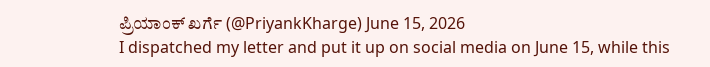ಪ್ರಿಯಾಂಕ್ ಖರ್ಗೆ (@PriyankKharge) June 15, 2026
I dispatched my letter and put it up on social media on June 15, while this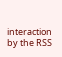interaction by the RSS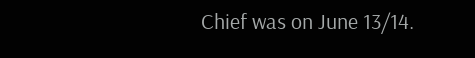Chief was on June 13/14.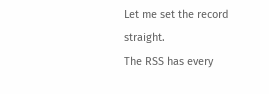Let me set the record straight.
The RSS has every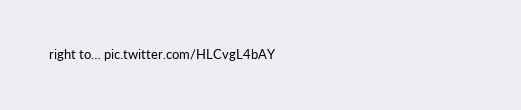right to… pic.twitter.com/HLCvgL4bAY